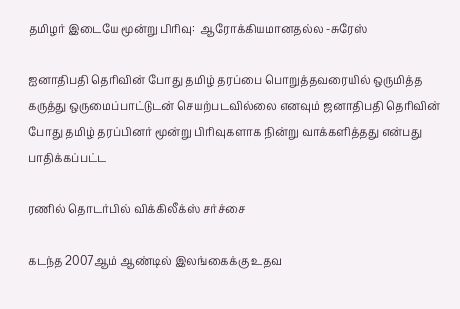தமிழர் இடையே மூன்று பிரிவு:  ஆரோக்கியமானதல்ல -சுரேஸ்

ஐனாதிபதி தெரிவின் போது தமிழ் தரப்பை பொறுத்தவரையில் ஒருமித்த கருத்து ஒருமைப்பாட்டுடன் செயற்படவில்லை எனவும் ஜனாதிபதி தெரிவின் போது தமிழ் தரப்பினர் மூன்று பிரிவுகளாக நின்று வாக்களித்தது என்பது பாதிக்கப்பட்ட

ரணில் தொடர்பில் விக்கிலீக்ஸ் சர்ச்சை

கடந்த 2007ஆம் ஆண்டில் இலங்கைக்கு உதவ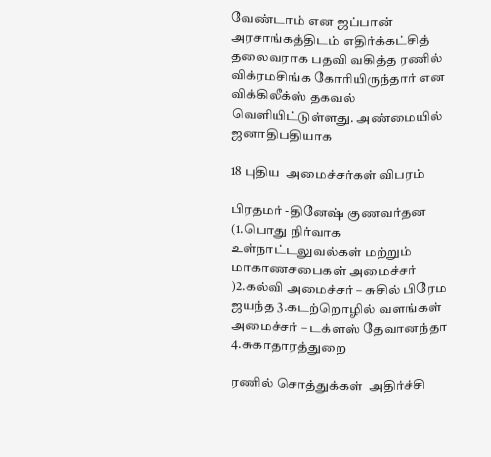வேண்டாம் என ஜப்பான் அரசாங்கத்திடம் எதிர்க்கட்சித் தலைவராக பதவி வகித்த ரணில் விக்ரமசிங்க கோரியிருந்தார் என விக்கிலீக்ஸ் தகவல் வெளியிட்டுள்ளது. அண்மையில் ஜனாதிபதியாக

18 புதிய  அமைச்சர்கள் விபரம்

பிரதமர் -தினேஷ் குணவர்தன (1.பொது நிர்வாக உள்நாட்டலுவல்கள் மற்றும் மாகாணசபைகள் அமைச்சர் )2.கல்வி அமைச்சர் – சுசில் பிரேம ஜயந்த 3.கடற்றொழில் வளங்கள் அமைச்சர் – டக்ளஸ் தேவானந்தா 4.சுகாதாரத்துறை

ரணில் சொத்துக்கள்  அதிர்ச்சி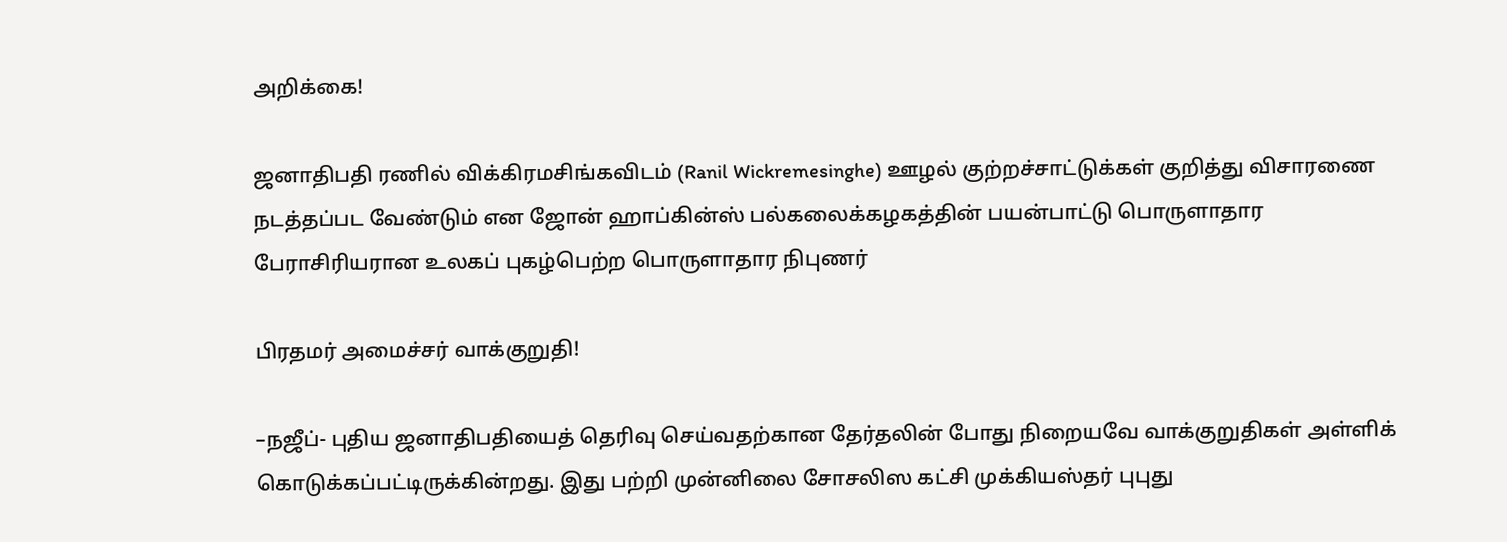அறிக்கை!

ஜனாதிபதி ரணில் விக்கிரமசிங்கவிடம் (Ranil Wickremesinghe) ஊழல் குற்றச்சாட்டுக்கள் குறித்து விசாரணை நடத்தப்பட வேண்டும் என ஜோன் ஹாப்கின்ஸ் பல்கலைக்கழகத்தின் பயன்பாட்டு பொருளாதார பேராசிரியரான உலகப் புகழ்பெற்ற பொருளாதார நிபுணர்

பிரதமர் அமைச்சர் வாக்குறுதி!

–நஜீப்- புதிய ஜனாதிபதியைத் தெரிவு செய்வதற்கான தேர்தலின் போது நிறையவே வாக்குறுதிகள் அள்ளிக் கொடுக்கப்பட்டிருக்கின்றது. இது பற்றி முன்னிலை சோசலிஸ கட்சி முக்கியஸ்தர் புபுது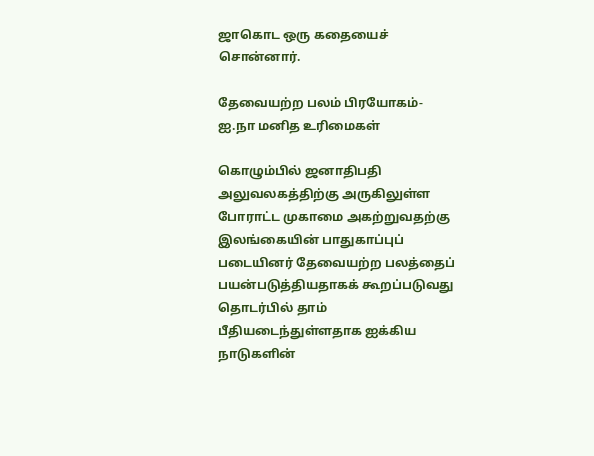ஜாகொட ஒரு கதையைச் சொன்னார்.

தேவையற்ற பலம் பிரயோகம்- ஐ.நா மனித உரிமைகள்

கொழும்பில் ஜனாதிபதி அலுவலகத்திற்கு அருகிலுள்ள போராட்ட முகாமை அகற்றுவதற்கு இலங்கையின் பாதுகாப்புப் படையினர் தேவையற்ற பலத்தைப் பயன்படுத்தியதாகக் கூறப்படுவது தொடர்பில் தாம் பீதியடைந்துள்ளதாக ஐக்கிய நாடுகளின்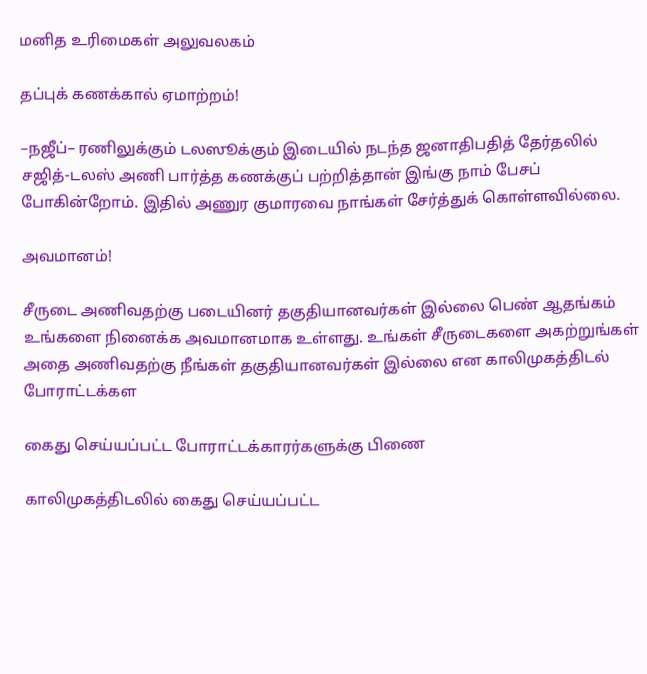மனித உரிமைகள் அலுவலகம்

தப்புக் கணக்கால் ஏமாற்றம்!

–நஜீப்– ரணிலுக்கும் டலஸூக்கும் இடையில் நடந்த ஜனாதிபதித் தேர்தலில் சஜித்-டலஸ் அணி பார்த்த கணக்குப் பற்றித்தான் இங்கு நாம் பேசப் போகின்றோம். இதில் அணுர குமாரவை நாங்கள் சேர்த்துக் கொள்ளவில்லை.

அவமானம்!

சீருடை அணிவதற்கு படையினர் தகுதியானவர்கள் இல்லை பெண் ஆதங்கம் உங்களை நினைக்க அவமானமாக உள்ளது. உங்கள் சீருடைகளை அகற்றுங்கள் அதை அணிவதற்கு நீங்கள் தகுதியானவர்கள் இல்லை என காலிமுகத்திடல் போராட்டக்கள

கைது செய்யப்பட்ட போராட்டக்காரர்களுக்கு பிணை

காலிமுகத்திடலில் கைது செய்யப்பட்ட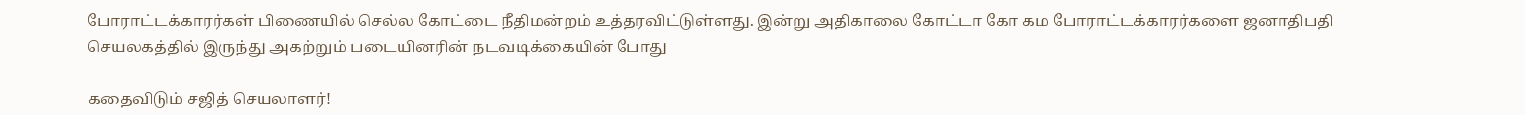போராட்டக்காரர்கள் பிணையில் செல்ல கோட்டை நீதிமன்றம் உத்தரவிட்டுள்ளது. இன்று அதிகாலை கோட்டா கோ கம போராட்டக்காரர்களை ஜனாதிபதி செயலகத்தில் இருந்து அகற்றும் படையினரின் நடவடிக்கையின் போது

கதைவிடும் சஜித் செயலாளர்!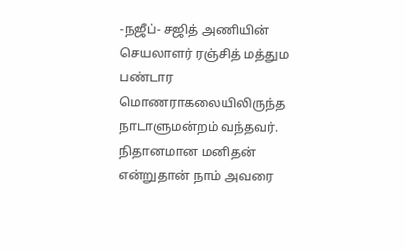-நஜீப்- சஜித் அணியின் செயலாளர் ரஞ்சித் மத்தும பண்டார மொணராகலையிலிருந்த நாடாளுமன்றம் வந்தவர். நிதானமான மனிதன் என்றுதான் நாம் அவரை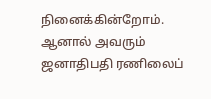நினைக்கின்றோம். ஆனால் அவரும் ஜனாதிபதி ரணிலைப்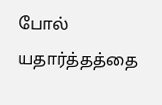போல் யதார்த்தத்தை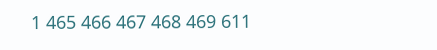1 465 466 467 468 469 611